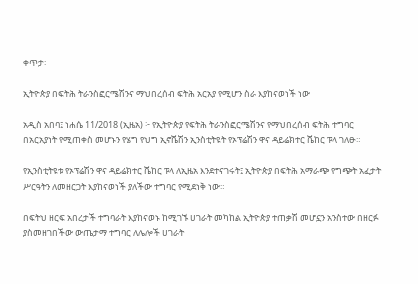ቀጥታ፡

ኢትዮጵያ በፍትሕ ትራንስፎርሜሽንና ማህበረሰብ ፍትሕ አርአያ የሚሆን ስራ እያከናወነች ነው

አዲስ አበባ፤ ነሐሴ 11/2018 (ኢዜአ) ፦ የኢትዮጵያ የፍትሕ ትራንስፎርሜሽንና የማህበረሰብ ፍትሕ ተግባር በአርአያነት የሚጠቀስ መሆኑን የሄግ የህግ ኢኖሼሽን ኢንስቲትዩት የኦፕሬሽን ዋና ዳይሬክተር ሼከር ፑላ ገለፁ።

የኢንስቲትዩቱ የኦፕሬሽን ዋና ዳይሬክተር ሼከር ፑላ ለኢዜአ እንደተናገሩት፤ ኢትዮጵያ በፍትሕ አማራጭ የግጭት አፈታት ሥርዓትን ለመዘርጋት እያከናወነች ያለችው ተግባር የሚደነቅ ነው።

በፍትህ ዘርፍ አበረታች ተግባራት እያከናወኑ ከሚገኙ ሀገራት መካከል ኢትዮጵያ ተጠቃሽ መሆኗን አንስተው በዘርፉ ያስመዘገበችው ውጤታማ ተግባር ለሌሎች ሀገራት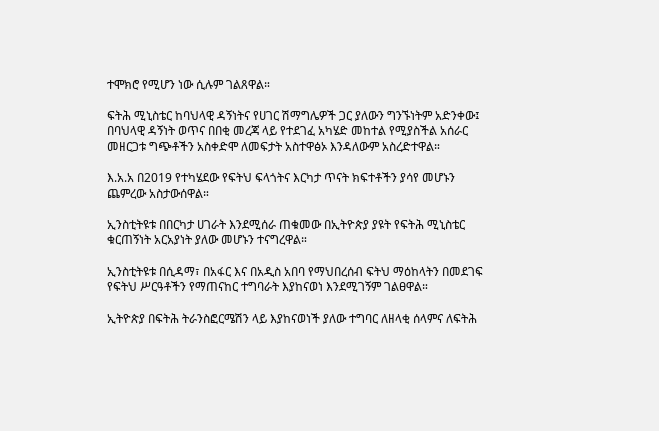ተሞክሮ የሚሆን ነው ሲሉም ገልጸዋል።

ፍትሕ ሚኒስቴር ከባህላዊ ዳኝነትና የሀገር ሽማግሌዎች ጋር ያለውን ግንኙነትም አድንቀው፤ በባህላዊ ዳኝነት ወጥና በበቂ መረጃ ላይ የተደገፈ አካሄድ መከተል የሚያስችል አሰራር መዘርጋቱ ግጭቶችን አስቀድሞ ለመፍታት አስተዋፅኦ እንዳለውም አስረድተዋል።

እ.አ.አ በ2019 የተካሄደው የፍትህ ፍላጎትና እርካታ ጥናት ክፍተቶችን ያሳየ መሆኑን ጨምረው አስታውሰዋል።

ኢንስቲትዩቱ በበርካታ ሀገራት እንደሚሰራ ጠቁመው በኢትዮጵያ ያዩት የፍትሕ ሚኒስቴር ቁርጠኝነት አርአያነት ያለው መሆኑን ተናግረዋል።

ኢንስቲትዩቱ በሲዳማ፣ በአፋር እና በአዲስ አበባ የማህበረሰብ ፍትህ ማዕከላትን በመደገፍ የፍትህ ሥርዓቶችን የማጠናከር ተግባራት እያከናወነ እንደሚገኝም ገልፀዋል።

ኢትዮጵያ በፍትሕ ትራንስፎርሜሽን ላይ እያከናወነች ያለው ተግባር ለዘላቂ ሰላምና ለፍትሕ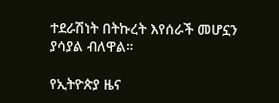ተደራሽነት በትኩረት እየሰራች መሆኗን ያሳያል ብለዋል።

የኢትዮጵያ ዜና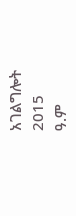አገልግሎት
2015
ዓ.ም